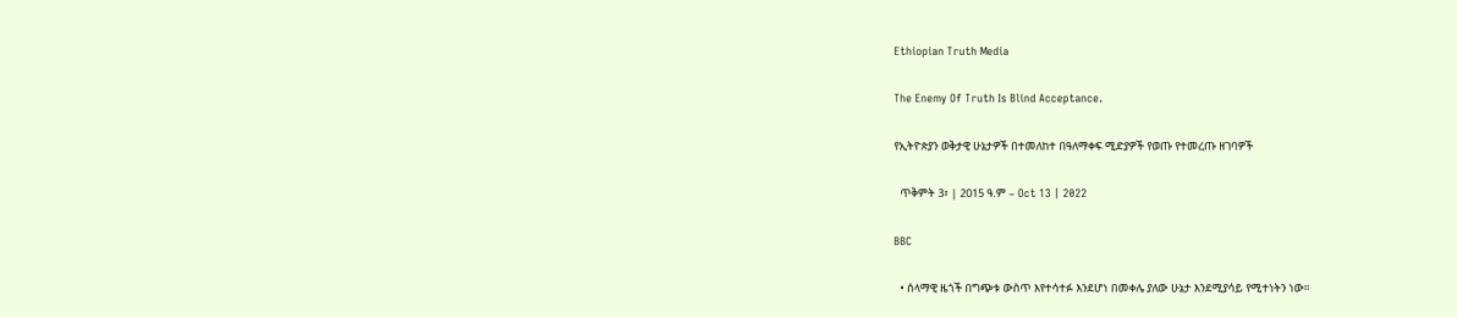Ethiopian Truth Media

The Enemy Of Truth Is Blind Acceptance.

የኢትዮጵያን ወቅታዊ ሁኔታዎች በተመለከተ በዓለማቀፍ ሚድያዎች የወጡ የተመረጡ ዘገባዎች

  ጥቅምት 3፣ | 2015 ዓ.ም – Oct 13 | 2022

BBC

  • ሰላማዊ ዜጎች በግጭቱ ውስጥ እየተሳተፉ እንደሆነ በመቀሌ ያለው ሁኔታ እንደሚያሳይ የሚተነትን ነው።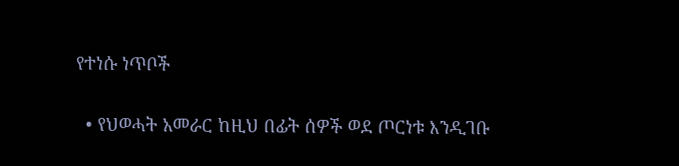የተነሱ ነጥቦች

  • የህወሓት አመራር ከዚህ በፊት ሰዎች ወደ ጦርነቱ እንዲገቡ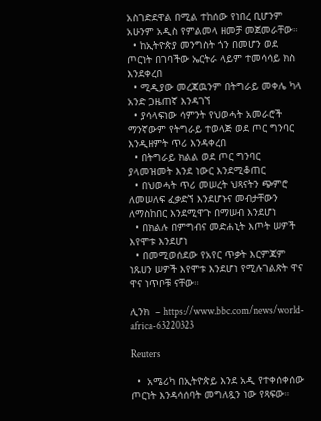አስገድደዋል በሚል ተከሰው የነበረ ቢሆንም አሁንም አዲስ የምልመላ ዘመቻ መጀመራቸው።
  • ከኢትዮጵያ መንግስት ጎን በመሆን ወደ ጦርነት በገባችው ኤርትራ ላይም ተመሳሳይ ክስ እንደቀረበ
  • ሚዲያው መረጃዉንም በትግራይ መቀሌ ካላ አንድ ጋዜጠኛ እንዳገኘ
  • ያሳላፍነው ሳምንት የህወሓት አመራሮች ማንኛውም የትግራይ ተወላጅ ወደ ጦር ግንባር እንዲዘምት ጥሪ እንዳቀረበ
  • በትግራይ ክልል ወደ ጦር ግንባር ያላመዝመት እንደ ነውር እንደሚቆጠር
  • በህወሓት ጥሪ መሠረት ህጻናትን ጭምሮ ለመሠለፍ ፈቃድኘ እንደሆኑና መብታቸውን ለማስከበር እንደሚዋጉ በማሠብ እንደሆነ
  • በክልሉ በምግብና መድሐኒት እጦት ሠዎች እየሞቱ እንደሆነ
  • በመሚወሰደው የአየር ጥቃት እርምጃም ነጹሀን ሠዎች እየሞቱ እንደሆነ የሚሉገልጽት ዋና ዋና ነጥቦቹ ናቸው።

ሊንክ  – https://www.bbc.com/news/world-africa-63220323

Reuters

  •  አሜሪካ በኢትዮጵይ እንደ አዲ የተቀሰቀሰው ጦርነት እንዳሳሰባት መግለጿን ነው የጻፍው።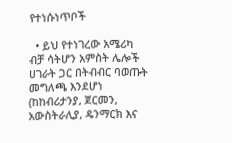የተነሱነጥቦች

  • ይህ የተነገረው አሜሪካ ብቻ ሳትሆን አምስት ሌሎች ሀገራት ጋር በትብብር ባወጡት መግለጫ እንደሆነ (ከከብሪታንያ, ጀርመን, አውስትራሊያ, ዴንማርክ እና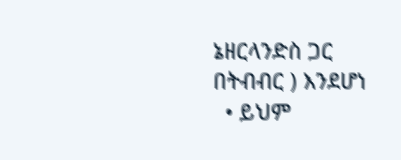ኔዘርላንድስ ጋር በትብብር ) እንደሆነ
  • ይህም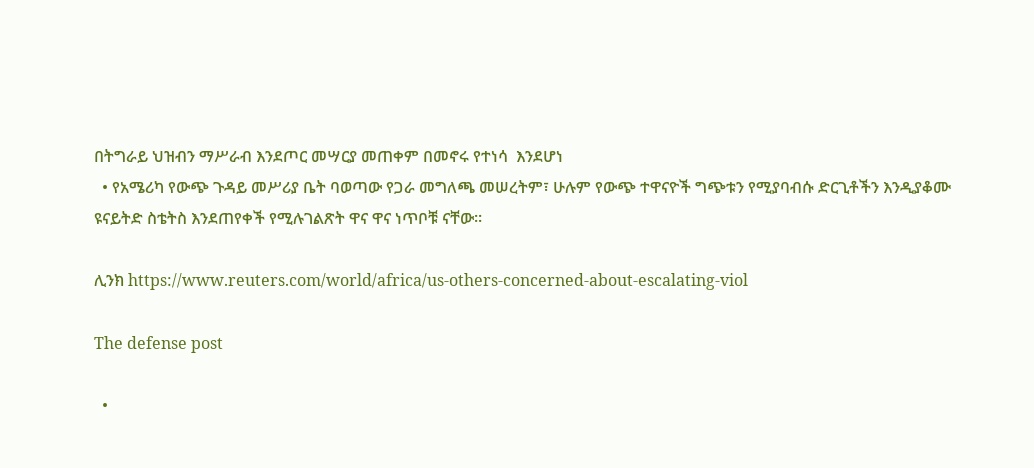በትግራይ ህዝብን ማሥራብ እንደጦር መሣርያ መጠቀም በመኖሩ የተነሳ  እንደሆነ
  • የአሜሪካ የውጭ ጉዳይ መሥሪያ ቤት ባወጣው የጋራ መግለጫ መሠረትም፣ ሁሉም የውጭ ተዋናዮች ግጭቱን የሚያባብሱ ድርጊቶችን እንዲያቆሙ ዩናይትድ ስቴትስ እንደጠየቀች የሚሉገልጽት ዋና ዋና ነጥቦቹ ናቸው።

ሊንክ https://www.reuters.com/world/africa/us-others-concerned-about-escalating-viol

The defense post

  •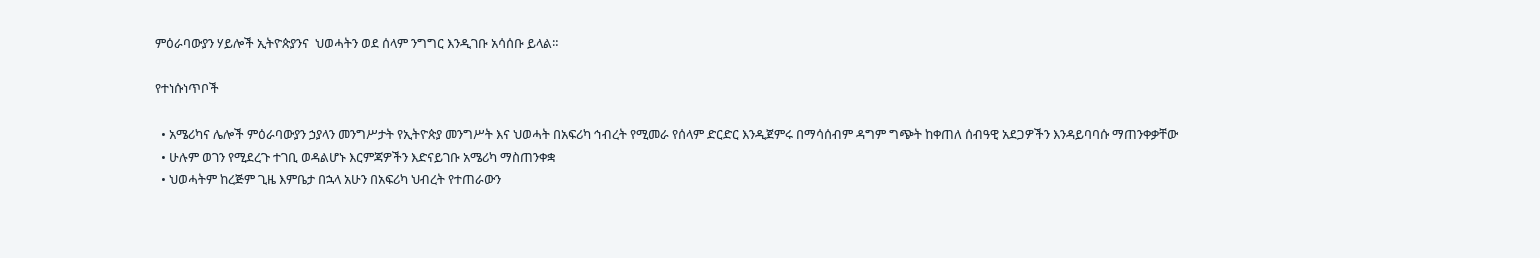ምዕራባውያን ሃይሎች ኢትዮጵያንና  ህወሓትን ወደ ሰላም ንግግር እንዲገቡ አሳሰቡ ይላል።

የተነሱነጥቦች

  • አሜሪካና ሌሎች ምዕራባውያን ኃያላን መንግሥታት የኢትዮጵያ መንግሥት እና ህወሓት በአፍሪካ ኅብረት የሚመራ የሰላም ድርድር እንዲጀምሩ በማሳሰብም ዳግም ግጭት ከቀጠለ ሰብዓዊ አደጋዎችን እንዳይባባሱ ማጠንቀቃቸው
  • ሁሉም ወገን የሚደረጉ ተገቢ ወዳልሆኑ እርምጃዎችን እድናይገቡ አሜሪካ ማስጠንቀቋ
  • ህወሓትም ከረጅም ጊዜ እምቤታ በኋላ አሁን በአፍሪካ ህብረት የተጠራውን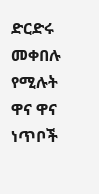ድርድሩ መቀበሉ የሚሉት ዋና ዋና ነጥቦች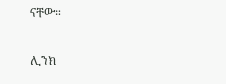ናቸው።

ሊንክ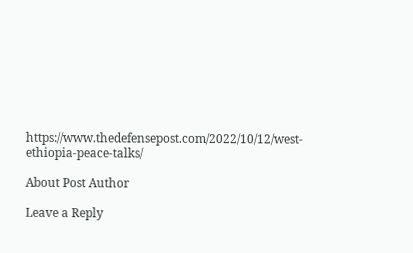https://www.thedefensepost.com/2022/10/12/west-ethiopia-peace-talks/

About Post Author

Leave a Reply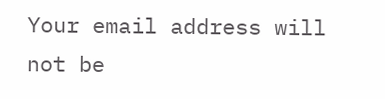Your email address will not be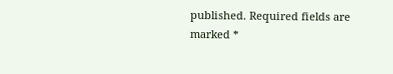published. Required fields are marked *